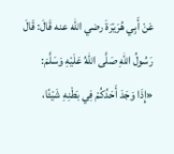عَنْ ‌أَبِي هُرَيْرَةَ رضي الله عنه قَالَ: قَالَ رَسُولُ اللهِ صَلَّى اللهُ عَلَيْهِ وَسَلَّمَ:
«إِذَا وَجَدَ أَحَدُكُمْ فِي بَطْنِهِ شَيْئًا،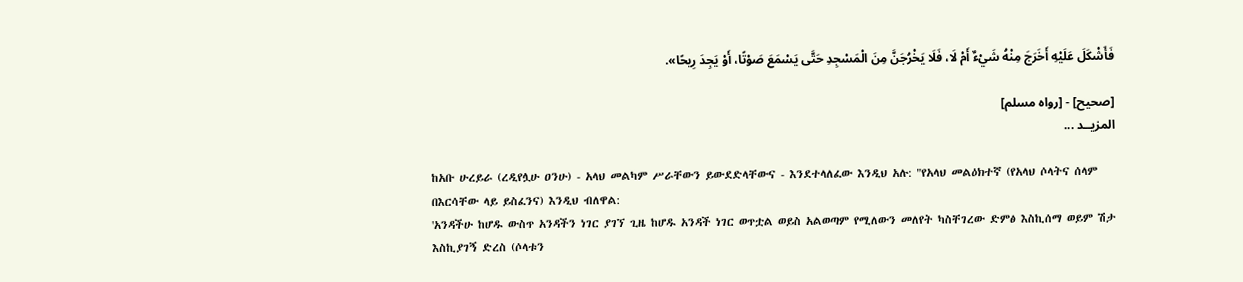فَأَشْكَلَ عَلَيْهِ أَخَرَجَ مِنْهُ شَيْءٌ أَمْ لَا، فَلَا يَخْرُجَنَّ مِنَ الْمَسْجِدِ حَتَّى يَسْمَعَ صَوْتًا، أَوْ يَجِدَ رِيحًا».

[صحيح] - [رواه مسلم]
المزيــد ...

ከአቡ ሁረይራ (ረዲየሏሁ ዐንሁ) - አላህ መልካም ሥራቸውን ይውደድላቸውና - እንደተላለፈው እንዲህ አሉ: "የአላህ መልዕክተኛ (የአላህ ሶላትና ሰላም በእርሳቸው ላይ ይስፈንና) እንዲህ ብለዋል:
'አንዳችሁ ከሆዱ ውስጥ አንዳችን ነገር ያገኘ ጊዜ ከሆዱ አንዳች ነገር ወጥቷል ወይስ አልወጣም የሚለውን መለየት ካስቸገረው ድምፅ እስኪሰማ ወይም ሽታ እስኪያገኝ ድረስ (ሶላቱን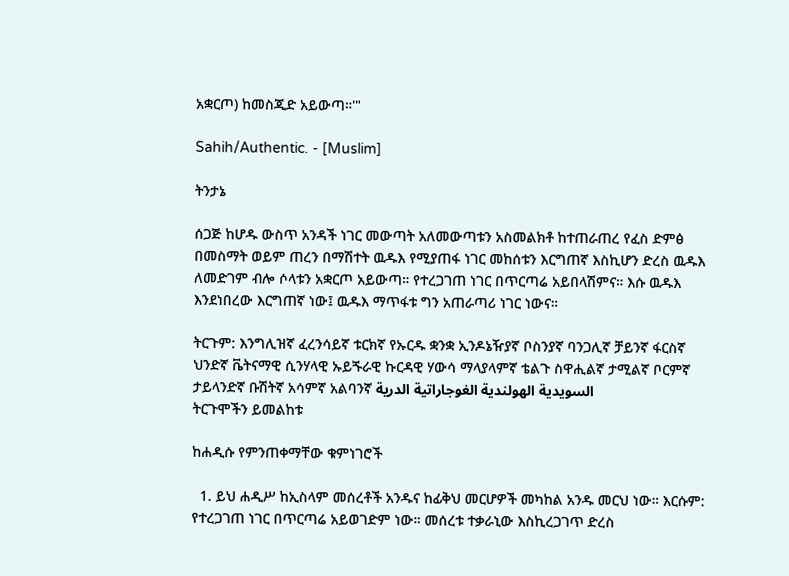አቋርጦ) ከመስጂድ አይውጣ።'"

Sahih/Authentic. - [Muslim]

ትንታኔ

ሰጋጅ ከሆዱ ውስጥ አንዳች ነገር መውጣት አለመውጣቱን አስመልክቶ ከተጠራጠረ የፈስ ድምፅ በመስማት ወይም ጠረን በማሽተት ዉዱእ የሚያጠፋ ነገር መከሰቱን እርግጠኛ እስኪሆን ድረስ ዉዱእ ለመድገም ብሎ ሶላቱን አቋርጦ አይውጣ። የተረጋገጠ ነገር በጥርጣሬ አይበላሽምና። እሱ ዉዱእ እንደነበረው እርግጠኛ ነው፤ ዉዱእ ማጥፋቱ ግን አጠራጣሪ ነገር ነውና።

ትርጉም: እንግሊዝኛ ፈረንሳይኛ ቱርክኛ የኡርዱ ቋንቋ ኢንዶኔዥያኛ ቦስንያኛ ባንጋሊኛ ቻይንኛ ፋርስኛ ህንድኛ ቬትናማዊ ሲንሃላዊ ኡይጙራዊ ኩርዳዊ ሃውሳ ማላያላምኛ ቴልጉ ስዋሒልኛ ታሚልኛ ቦርምኛ ታይላንድኛ ቡሽትኛ አሳምኛ አልባንኛ السويدية الهولندية الغوجاراتية الدرية
ትርጉሞችን ይመልከቱ

ከሐዲሱ የምንጠቀማቸው ቁምነገሮች

  1. ይህ ሐዲሥ ከኢስላም መሰረቶች አንዱና ከፊቅህ መርሆዎች መካከል አንዱ መርህ ነው። እርሱም: የተረጋገጠ ነገር በጥርጣሬ አይወገድም ነው። መሰረቱ ተቃራኒው እስኪረጋገጥ ድረስ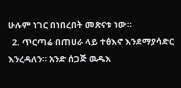ሁሉም ነገር በነበረበት መጽናቱ ነው።
  2. ጥርጣሬ በጠሀራ ላይ ተፅእኖ እንደማያሳድር እንረዳለን። አንድ ሰጋጅ ዉዱእ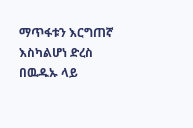ማጥፋቱን እርግጠኛ እስካልሆነ ድረስ በዉዱኡ ላይ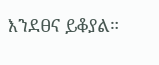እንደፀና ይቆያል።